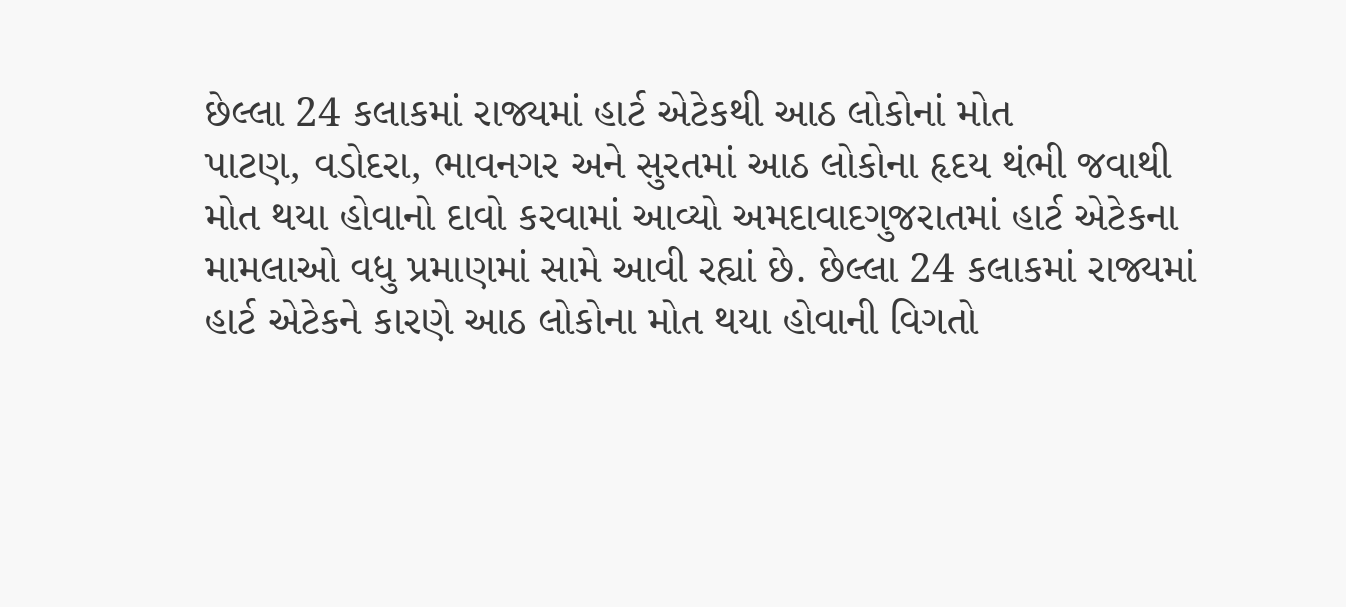છેલ્લા 24 કલાકમાં રાજ્યમાં હાર્ટ એટેકથી આઠ લોકોનાં મોત
પાટણ, વડોદરા, ભાવનગર અને સુરતમાં આઠ લોકોના હૃદય થંભી જવાથી મોત થયા હોવાનો દાવો કરવામાં આવ્યો અમદાવાદગુજરાતમાં હાર્ટ એટેકના મામલાઓ વધુ પ્રમાણમાં સામે આવી રહ્યાં છે. છેલ્લા 24 કલાકમાં રાજ્યમાં હાર્ટ એટેકને કારણે આઠ લોકોના મોત થયા હોવાની વિગતો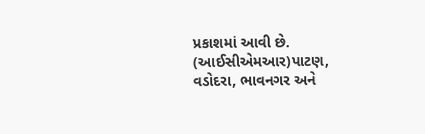પ્રકાશમાં આવી છે. (આઈસીએમઆર)પાટણ, વડોદરા, ભાવનગર અને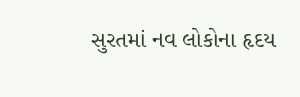સુરતમાં નવ લોકોના હૃદય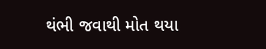થંભી જવાથી મોત થયા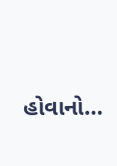હોવાનો…